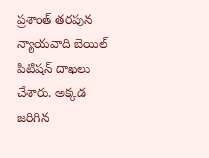ప్రశాంత్ తరపున న్యాయవాది బెయిల్ పిటిషన్ దాఖలు చేశారు. అక్కడ జరిగిన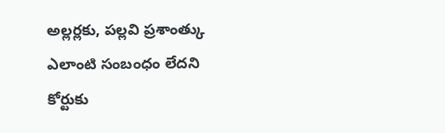అల్లర్లకు, పల్లవి ప్రశాంత్కు ఎలాంటి సంబంధం లేదని కోర్టుకు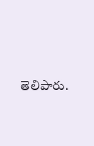తెలిపారు.